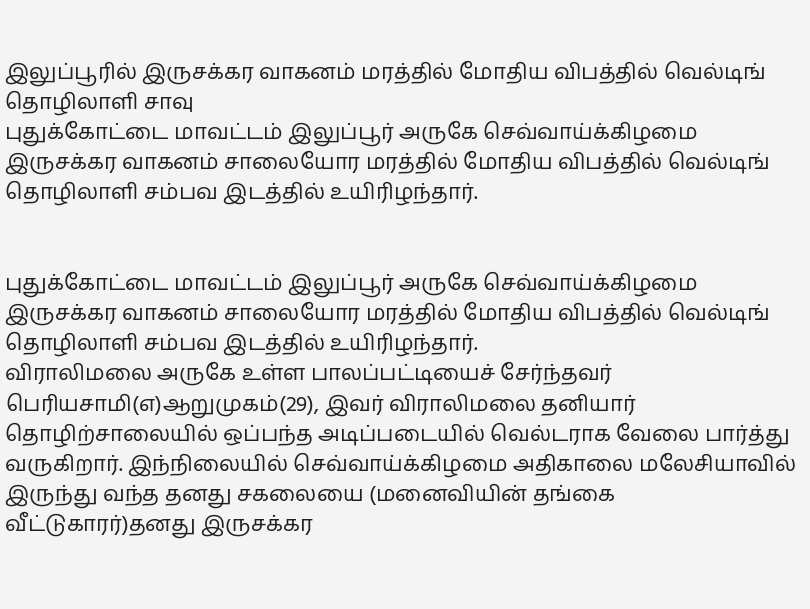இலுப்பூரில் இருசக்கர வாகனம் மரத்தில் மோதிய விபத்தில் வெல்டிங் தொழிலாளி சாவு
புதுக்கோட்டை மாவட்டம் இலுப்பூர் அருகே செவ்வாய்க்கிழமை இருசக்கர வாகனம் சாலையோர மரத்தில் மோதிய விபத்தில் வெல்டிங் தொழிலாளி சம்பவ இடத்தில் உயிரிழந்தார்.


புதுக்கோட்டை மாவட்டம் இலுப்பூர் அருகே செவ்வாய்க்கிழமை இருசக்கர வாகனம் சாலையோர மரத்தில் மோதிய விபத்தில் வெல்டிங் தொழிலாளி சம்பவ இடத்தில் உயிரிழந்தார்.
விராலிமலை அருகே உள்ள பாலப்பட்டியைச் சேர்ந்தவர் பெரியசாமி(எ)ஆறுமுகம்(29), இவர் விராலிமலை தனியார் தொழிற்சாலையில் ஒப்பந்த அடிப்படையில் வெல்டராக வேலை பார்த்து வருகிறார். இந்நிலையில் செவ்வாய்க்கிழமை அதிகாலை மலேசியாவில் இருந்து வந்த தனது சகலையை (மனைவியின் தங்கை வீட்டுகாரர்)தனது இருசக்கர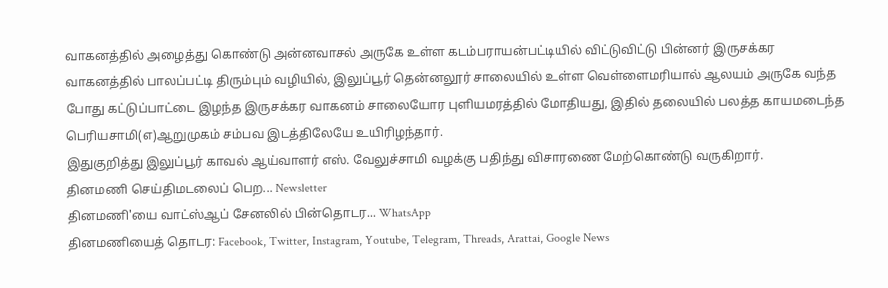வாகனத்தில் அழைத்து கொண்டு அன்னவாசல் அருகே உள்ள கடம்பராயன்பட்டியில் விட்டுவிட்டு பின்னர் இருசக்கர வாகனத்தில் பாலப்பட்டி திரும்பும் வழியில், இலுப்பூர் தென்னலூர் சாலையில் உள்ள வெள்ளைமரியால் ஆலயம் அருகே வந்த போது கட்டுப்பாட்டை இழந்த இருசக்கர வாகனம் சாலையோர புளியமரத்தில் மோதியது, இதில் தலையில் பலத்த காயமடைந்த பெரியசாமி(எ)ஆறுமுகம் சம்பவ இடத்திலேயே உயிரிழந்தார்.
இதுகுறித்து இலுப்பூர் காவல் ஆய்வாளர் எஸ். வேலுச்சாமி வழக்கு பதிந்து விசாரணை மேற்கொண்டு வருகிறார்.
தினமணி செய்திமடலைப் பெற... Newsletter
தினமணி'யை வாட்ஸ்ஆப் சேனலில் பின்தொடர... WhatsApp
தினமணியைத் தொடர: Facebook, Twitter, Instagram, Youtube, Telegram, Threads, Arattai, Google News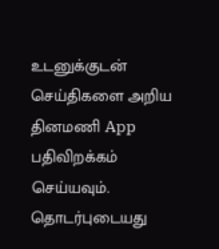உடனுக்குடன் செய்திகளை அறிய தினமணி App பதிவிறக்கம் செய்யவும்.
தொடர்புடையது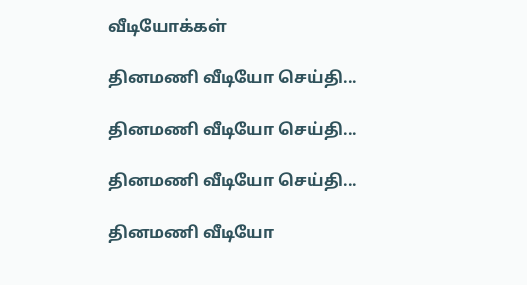வீடியோக்கள்

தினமணி வீடியோ செய்தி...

தினமணி வீடியோ செய்தி...

தினமணி வீடியோ செய்தி...

தினமணி வீடியோ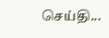செய்தி...